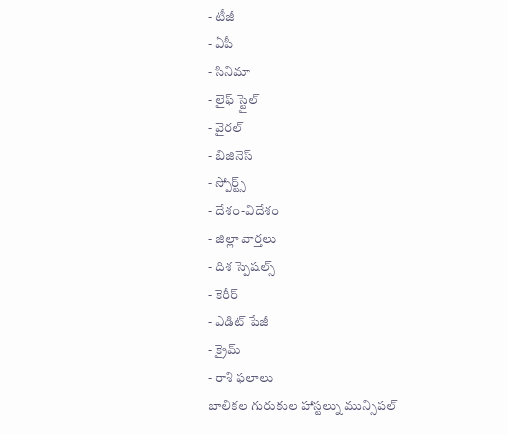- టీజీ
- ఏపీ
- సినిమా
- లైఫ్ స్టైల్
- వైరల్
- బిజినెస్
- స్పోర్ట్స్
- దేశం-విదేశం
- జిల్లా వార్తలు
- దిశ స్పెషల్స్
- కెరీర్
- ఎడిట్ పేజీ
- క్రైమ్
- రాశి ఫలాలు
బాలికల గురుకుల హాస్టల్ను మున్సిపల్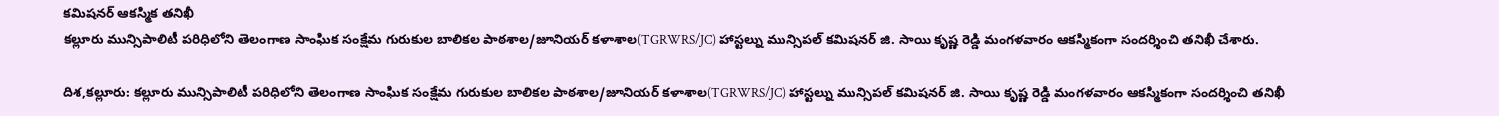కమిషనర్ ఆకస్మిక తనిఖీ
కల్లూరు మున్సిపాలిటీ పరిధిలోని తెలంగాణ సాంఘిక సంక్షేమ గురుకుల బాలికల పాఠశాల/జూనియర్ కళాశాల(TGRWRS/JC) హాస్టల్ను మున్సిపల్ కమిషనర్ జి. సాయి కృష్ణ రెడ్డి మంగళవారం ఆకస్మికంగా సందర్శించి తనిఖీ చేశారు.

దిశ,కల్లూరు: కల్లూరు మున్సిపాలిటీ పరిధిలోని తెలంగాణ సాంఘిక సంక్షేమ గురుకుల బాలికల పాఠశాల/జూనియర్ కళాశాల(TGRWRS/JC) హాస్టల్ను మున్సిపల్ కమిషనర్ జి. సాయి కృష్ణ రెడ్డి మంగళవారం ఆకస్మికంగా సందర్శించి తనిఖీ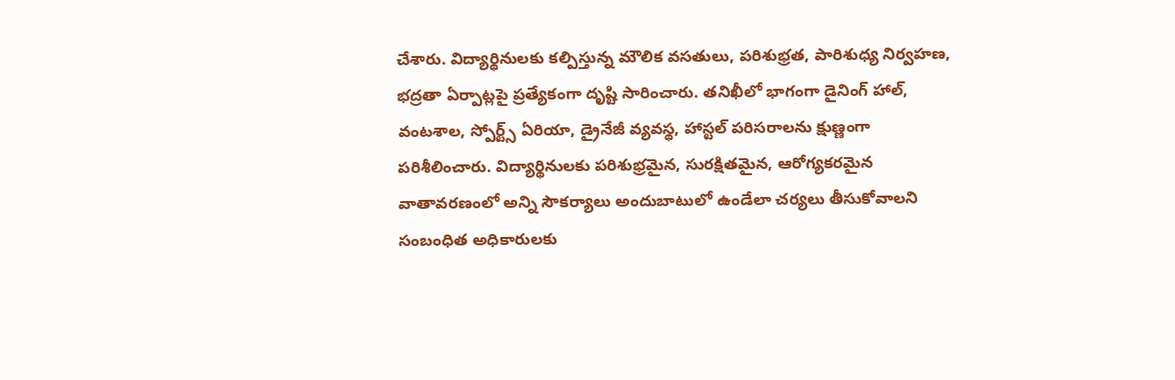చేశారు. విద్యార్థినులకు కల్పిస్తున్న మౌలిక వసతులు, పరిశుభ్రత, పారిశుధ్య నిర్వహణ, భద్రతా ఏర్పాట్లపై ప్రత్యేకంగా దృష్టి సారించారు. తనిఖీలో భాగంగా డైనింగ్ హాల్, వంటశాల, స్పోర్ట్స్ ఏరియా, డ్రైనేజీ వ్యవస్థ, హాస్టల్ పరిసరాలను క్షుణ్ణంగా పరిశీలించారు. విద్యార్థినులకు పరిశుభ్రమైన, సురక్షితమైన, ఆరోగ్యకరమైన వాతావరణంలో అన్ని సౌకర్యాలు అందుబాటులో ఉండేలా చర్యలు తీసుకోవాలని సంబంధిత అధికారులకు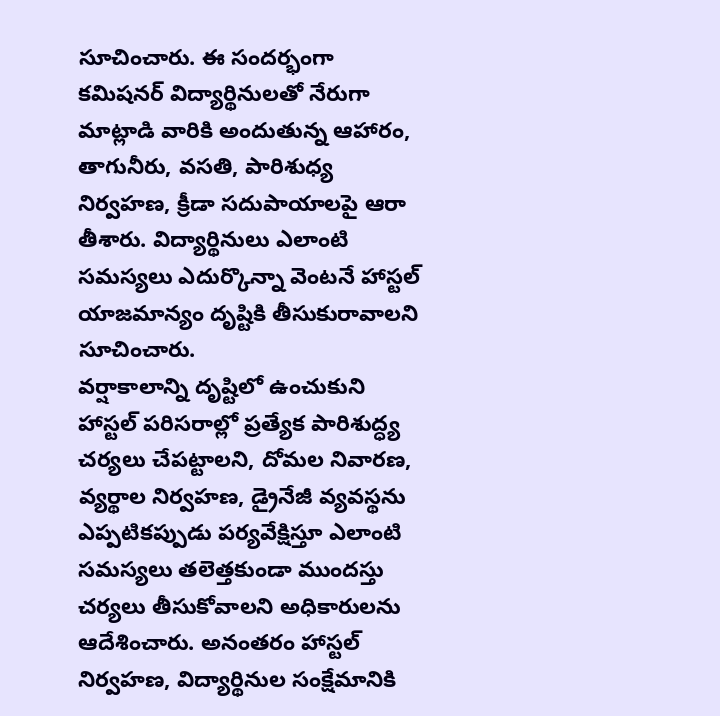సూచించారు. ఈ సందర్భంగా కమిషనర్ విద్యార్థినులతో నేరుగా మాట్లాడి వారికి అందుతున్న ఆహారం, తాగునీరు, వసతి, పారిశుధ్య నిర్వహణ, క్రీడా సదుపాయాలపై ఆరా తీశారు. విద్యార్థినులు ఎలాంటి సమస్యలు ఎదుర్కొన్నా వెంటనే హాస్టల్ యాజమాన్యం దృష్టికి తీసుకురావాలని సూచించారు.
వర్షాకాలాన్ని దృష్టిలో ఉంచుకుని హాస్టల్ పరిసరాల్లో ప్రత్యేక పారిశుద్ధ్య చర్యలు చేపట్టాలని, దోమల నివారణ, వ్యర్థాల నిర్వహణ, డ్రైనేజీ వ్యవస్థను ఎప్పటికప్పుడు పర్యవేక్షిస్తూ ఎలాంటి సమస్యలు తలెత్తకుండా ముందస్తు చర్యలు తీసుకోవాలని అధికారులను ఆదేశించారు. అనంతరం హాస్టల్ నిర్వహణ, విద్యార్థినుల సంక్షేమానికి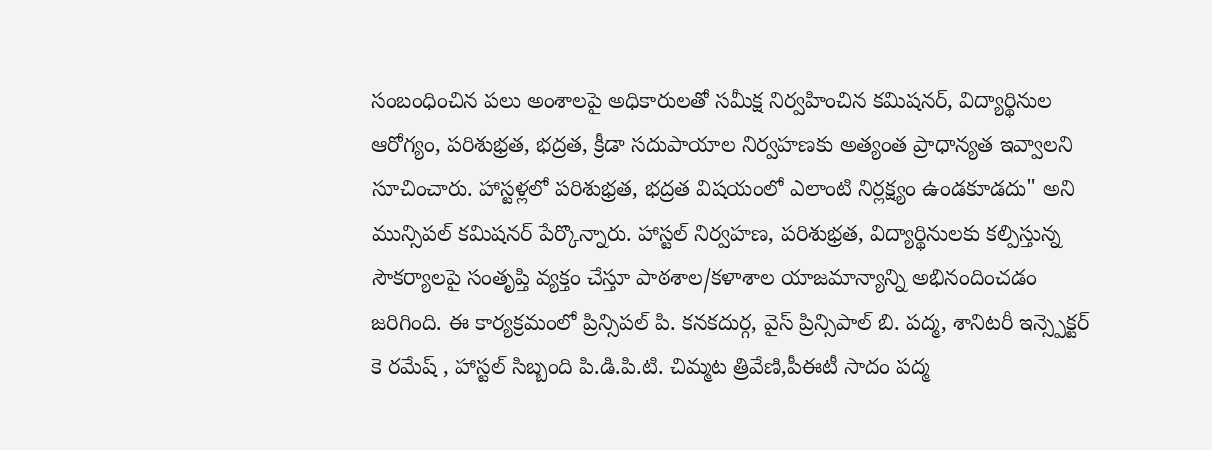సంబంధించిన పలు అంశాలపై అధికారులతో సమీక్ష నిర్వహించిన కమిషనర్, విద్యార్థినుల ఆరోగ్యం, పరిశుభ్రత, భద్రత, క్రీడా సదుపాయాల నిర్వహణకు అత్యంత ప్రాధాన్యత ఇవ్వాలని సూచించారు. హాస్టళ్లలో పరిశుభ్రత, భద్రత విషయంలో ఎలాంటి నిర్లక్ష్యం ఉండకూడదు" అని మున్సిపల్ కమిషనర్ పేర్కొన్నారు. హాస్టల్ నిర్వహణ, పరిశుభ్రత, విద్యార్థినులకు కల్పిస్తున్న సౌకర్యాలపై సంతృప్తి వ్యక్తం చేస్తూ పాఠశాల/కళాశాల యాజమాన్యాన్ని అభినందించడం జరిగింది. ఈ కార్యక్రమంలో ప్రిన్సిపల్ పి. కనకదుర్గ, వైస్ ప్రిన్సిపాల్ బి. పద్మ, శానిటరీ ఇన్స్పెక్టర్ కె రమేష్ , హాస్టల్ సిబ్బంది పి.డి.పి.టి. చిమ్మట త్రివేణి,పీఈటీ సాదం పద్మ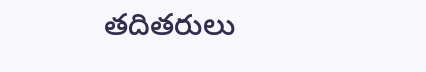తదితరులు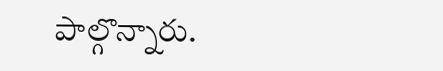పాల్గొన్నారు.